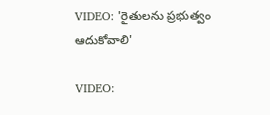VIDEO: 'రైతులను ప్రభుత్వం ఆదుకోవాలి'

VIDEO: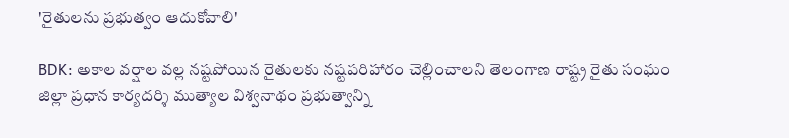'రైతులను ప్రభుత్వం ఆదుకోవాలి'

BDK: అకాల వర్షాల వల్ల నష్టపోయిన రైతులకు నష్టపరిహారం చెల్లించాలని తెలంగాణ రాష్ట్ర రైతు సంఘం జిల్లా ప్రధాన కార్యదర్శి ముత్యాల విశ్వనాథం ప్రభుత్వాన్ని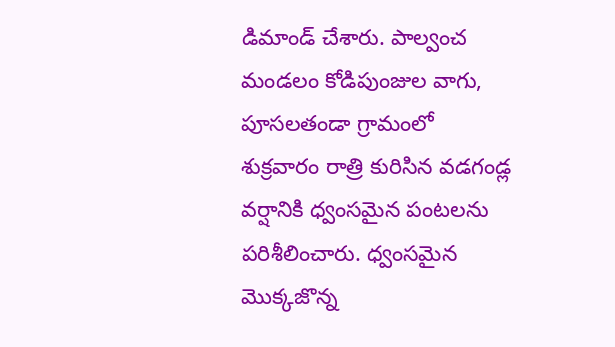డిమాండ్ చేశారు. పాల్వంచ మండలం కోడిపుంజుల వాగు, పూసలతండా గ్రామంలో శుక్రవారం రాత్రి కురిసిన వడగండ్ల వర్షానికి ధ్వంసమైన పంటలను పరిశీలించారు. ధ్వంసమైన మొక్కజొన్న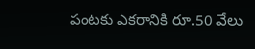పంటకు ఎకరానికి రూ.50 వేలు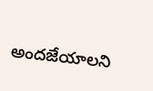అందజేయాలని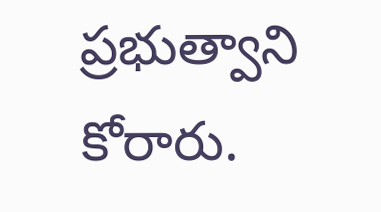ప్రభుత్వాని కోరారు.